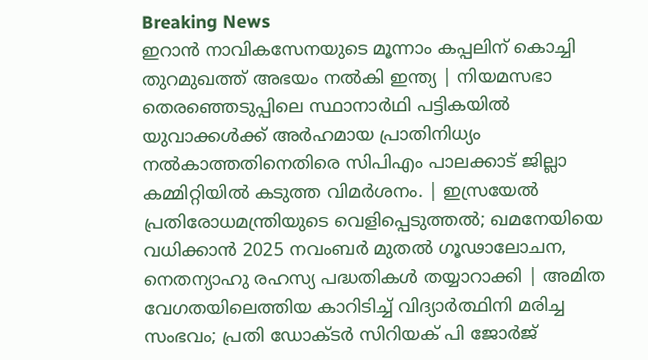Breaking News
ഇറാൻ നാവികസേനയുടെ മൂന്നാം കപ്പലിന് കൊച്ചി തുറമുഖത്ത് അഭയം നൽകി ഇന്ത്യ | നിയമസഭാ തെരഞ്ഞെടുപ്പിലെ സ്ഥാനാർഥി പട്ടികയിൽ യുവാക്കൾക്ക് അർഹമായ പ്രാതിനിധ്യം നൽകാത്തതിനെതിരെ സിപിഎം പാലക്കാട് ജില്ലാ കമ്മിറ്റിയിൽ കടുത്ത വിമർശനം. | ഇസ്രയേൽ പ്രതിരോധമന്ത്രിയുടെ വെളിപ്പെടുത്തൽ; ഖമനേയിയെ വധിക്കാൻ 2025 നവംബർ മുതൽ ഗൂഢാലോചന, നെതന്യാഹു രഹസ്യ പദ്ധതികൾ തയ്യാറാക്കി | അമിത വേഗതയിലെത്തിയ കാറിടിച്ച് വിദ്യാർത്ഥിനി മരിച്ച സംഭവം; പ്രതി ഡോക്ടർ സിറിയക് പി ജോർജ്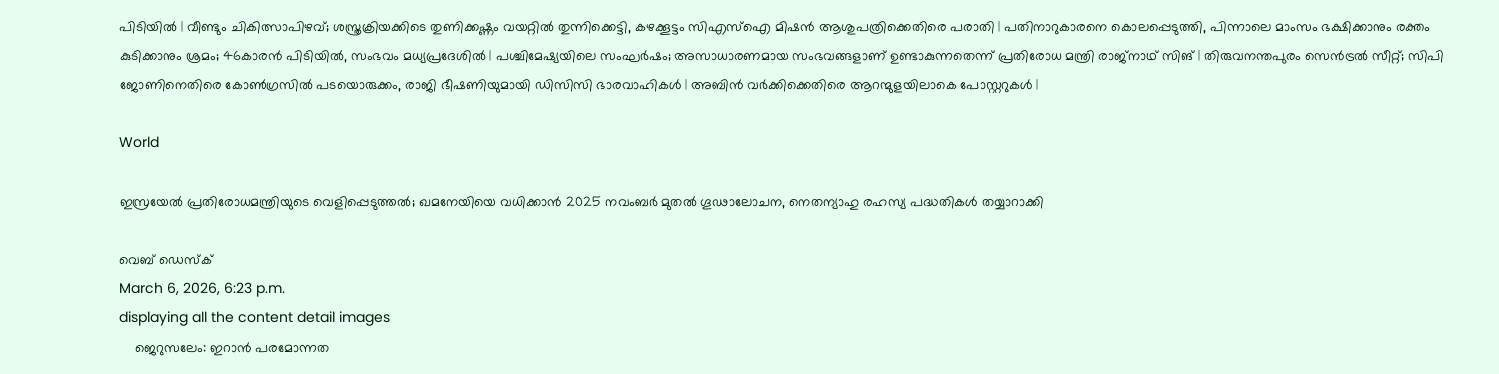പിടിയിൽ | വീണ്ടും ചികിത്സാപിഴവ്; ശസ്ത്രക്രിയക്കിടെ തുണിക്കഷ്ണം വയറ്റിൽ തുന്നിക്കെട്ടി, കഴക്കൂട്ടം സിഎസ്ഐ മിഷൻ ആശുപത്രിക്കെതിരെ പരാതി | പതിനാറുകാരനെ കൊലപ്പെ‌ടുത്തി, പിന്നാലെ മാംസം ഭക്ഷിക്കാനും രക്തം കുടിക്കാനും ശ്രമം; 46കാരൻ പിടിയിൽ, സംഭവം മധ്യപ്രദേശിൽ | പശ്ചിമേഷ്യയിലെ സംഘര്‍ഷം; അസാധാരണമായ സംഭവങ്ങളാണ് ഉണ്ടാകുന്നതെന്ന് പ്രതിരോധ മന്ത്രി രാജ്‍നാഥ് സിങ് | തിരുവനന്തപുരം സെന്‍ട്രൽ സീറ്റ്; സിപി ജോണിനെതിരെ കോണ്‍ഗ്രസിൽ പടയൊരുക്കം, രാജി ഭീഷണിയുമായി ഡിസിസി ഭാരവാഹികള്‍ | അബിൻ വർക്കിക്കെതിരെ ആറന്മുളയിലാകെ പോസ്റ്ററുകൾ |

World

ഇസ്രയേൽ പ്രതിരോധമന്ത്രിയുടെ വെളിപ്പെടുത്തൽ; ഖമനേയിയെ വധിക്കാൻ 2025 നവംബർ മുതൽ ഗൂഢാലോചന, നെതന്യാഹു രഹസ്യ പദ്ധതികൾ തയ്യാറാക്കി

വെബ് ഡെസ്ക്
March 6, 2026, 6:23 p.m.
displaying all the content detail images
    ജെറുസലേം: ഇറാൻ പരമോന്നത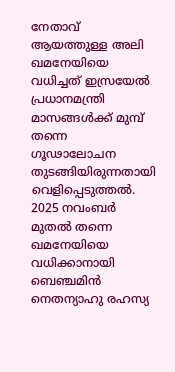നേതാവ് ആയത്തുള്ള അലി ഖമനേയിയെ വധിച്ചത് ഇസ്രയേൽ പ്രധാനമന്ത്രി മാസങ്ങൾക്ക് മുമ്പ് തന്നെ ഗൂഢാലോചന തുടങ്ങിയിരുന്നതായി വെളിപ്പെടുത്തൽ. 2025 നവംബ‍ർ മുതൽ തന്നെ ഖമനേയിയെ വധിക്കാനായി ബെഞ്ചമിൻ നെതന്യാഹു രഹസ്യ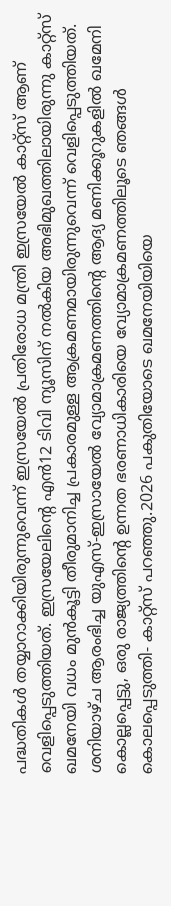പദ്ധതികൾ തയ്യാറാക്കിയിരുന്നുവെന്ന് ഇസ്രയേൽ പ്രതിരോധ മന്ത്രി ഇസ്രയേൽ കാറ്റ്സ് ആണ് വെളിപ്പെടുത്തിയത്. ഇസ്രയേലിന്റെ എൻ12 ടിവി ന്യൂസിന് നൽകിയ അഭിമുഖത്തിലായിരുന്നു കാറ്റ്സ് ഖമനേയി വധം മുൻകൂട്ടി തീരുമാനിച്ച പ്രകാരമുള്ള ആക്രമണമായിരുന്നുവെന്ന് വെളിപ്പെടുത്തിയത്. ശനിയാഴ്ച ആരംഭിച്ച യുഎസ്-ഇസ്രായേൽ വ്യോമാക്രമണത്തിന്റെ ആദ്യ മണിക്കൂറുകളിൽ ഖമേനി കൊല്ലപ്പെട്ടു, ഒരു രാജ്യത്തിന്റെ ഉന്നത ഭരണാധികാരിയെ വ്യോമാക്രമണത്തിലൂടെ ഞങ്ങൾ കൊലപ്പെടുത്തി- കാറ്റ്സ് പറഞ്ഞു.2026 പകുതിയോടെ ഖമനേയിയിയെ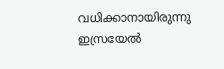വധിക്കാനായിരുന്നു ഇസ്രയേൽ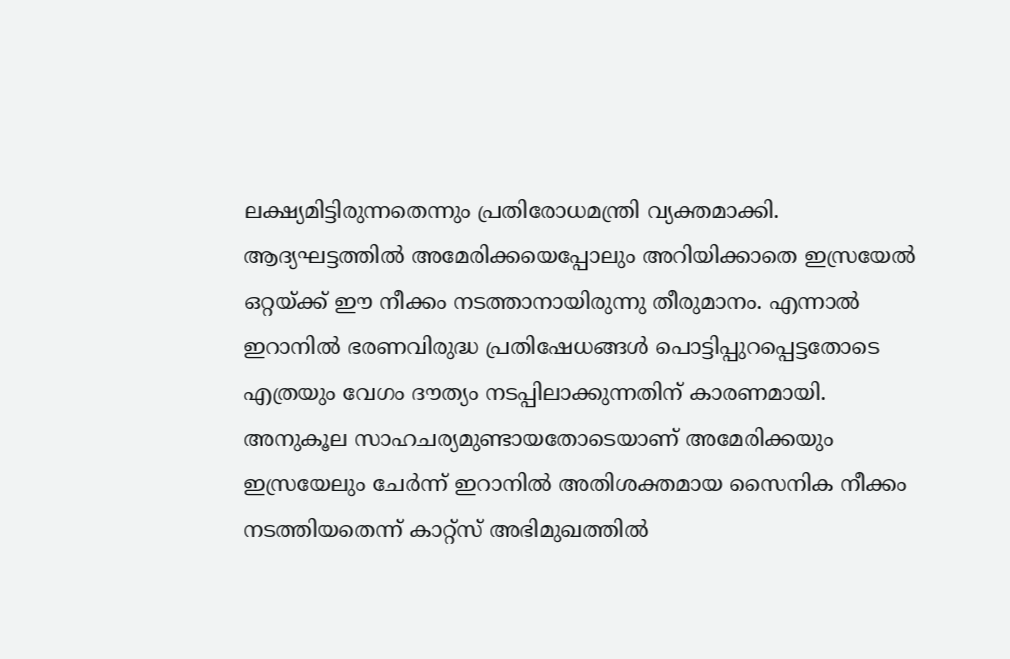ലക്ഷ്യമിട്ടിരുന്നതെന്നും പ്രതിരോധമന്ത്രി വ്യക്തമാക്കി. ആദ്യഘട്ടത്തിൽ അമേരിക്കയെപ്പോലും അറിയിക്കാതെ ഇസ്രയേൽ ഒറ്റയ്ക്ക് ഈ നീക്കം നടത്താനായിരുന്നു തീരുമാനം. എന്നാൽ ഇറാനിൽ ഭരണവിരുദ്ധ പ്രതിഷേധങ്ങൾ പൊട്ടിപ്പുറപ്പെട്ടതോടെ എത്രയും വേഗം ദൗത്യം നടപ്പിലാക്കുന്നതിന് കാരണമായി. അനുകൂല സാഹചര്യമുണ്ടായതോടെയാണ് അമേരിക്കയും ഇസ്രയേലും ചേർന്ന് ഇറാനിൽ അതിശക്തമായ സൈനിക നീക്കം നടത്തിയതെന്ന് കാറ്റ്സ് അഭിമുഖത്തിൽ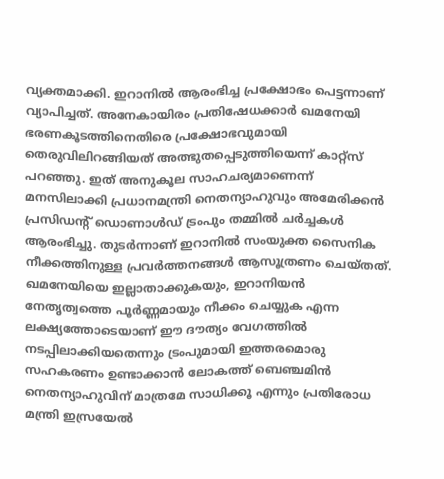വ്യക്തമാക്കി. ഇറാനിൽ ആരംഭിച്ച പ്രക്ഷോഭം പെട്ടന്നാണ് വ്യാപിച്ചത്. അനേകായിരം പ്രതിഷേധക്കാർ ഖമനേയി ഭരണകൂടത്തിനെതിരെ പ്രക്ഷോഭവുമായി തെരുവിലിറങ്ങിയത് അത്ഭുതപ്പെടുത്തിയെന്ന് കാറ്റ്സ് പറഞ്ഞു. ഇത് അനുകൂല സാഹചര്യമാണെന്ന് മനസിലാക്കി പ്രധാനമന്ത്രി നെതന്യാഹുവും അമേരിക്കൻ പ്രസിഡന്റ് ഡൊണാൾഡ് ട്രംപും തമ്മിൽ ചർച്ചകൾ ആരംഭിച്ചു. തുടർന്നാണ് ഇറാനിൽ സംയുക്ത സൈനിക നീക്കത്തിനുള്ള പ്രവർത്തനങ്ങൾ ആസൂത്രണം ചെയ്തത്. ഖമനേയിയെ ഇല്ലാതാക്കുകയും, ഇറാനിയൻ നേതൃത്വത്തെ പൂർണ്ണമായും നീക്കം ചെയ്യുക എന്ന ലക്ഷ്യത്തോടെയാണ് ഈ ദൗത്യം വേഗത്തിൽ നടപ്പിലാക്കിയതെന്നും ട്രംപുമായി ഇത്തരമൊരു സഹകരണം ഉണ്ടാക്കാൻ ലോകത്ത് ബെഞ്ചമിൻ നെതന്യാഹുവിന് മാത്രമേ സാധിക്കൂ എന്നും പ്രതിരോധ മന്ത്രി ഇസ്രയേൽ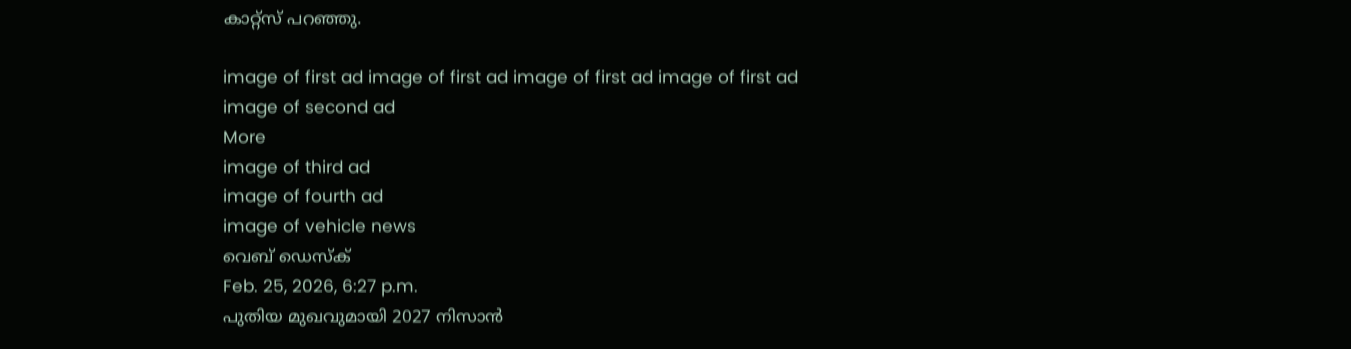കാറ്റ്സ് പറഞ്ഞു.

image of first ad image of first ad image of first ad image of first ad
image of second ad
More
image of third ad
image of fourth ad
image of vehicle news
വെബ് ഡെസ്ക്
Feb. 25, 2026, 6:27 p.m.
പുതിയ മുഖവുമായി 2027 നിസാൻ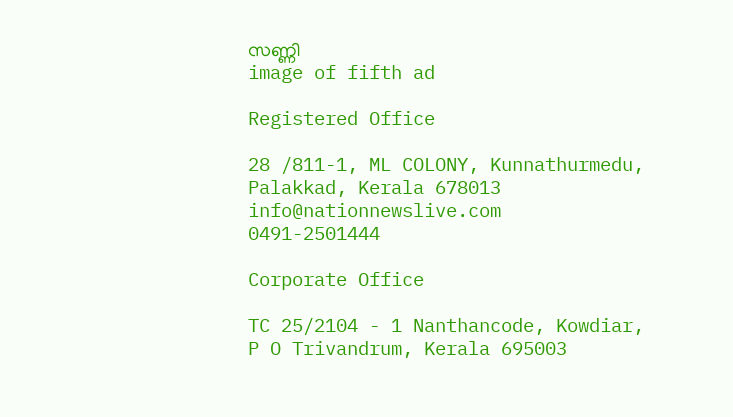സണ്ണി
image of fifth ad

Registered Office

28 /811-1, ML COLONY, Kunnathurmedu, Palakkad, Kerala 678013
info@nationnewslive.com
0491-2501444

Corporate Office

TC 25/2104 - 1 Nanthancode, Kowdiar, P O Trivandrum, Kerala 695003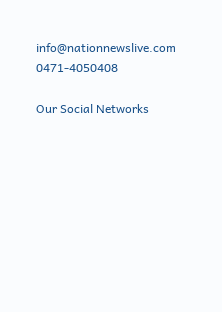info@nationnewslive.com
0471-4050408

Our Social Networks